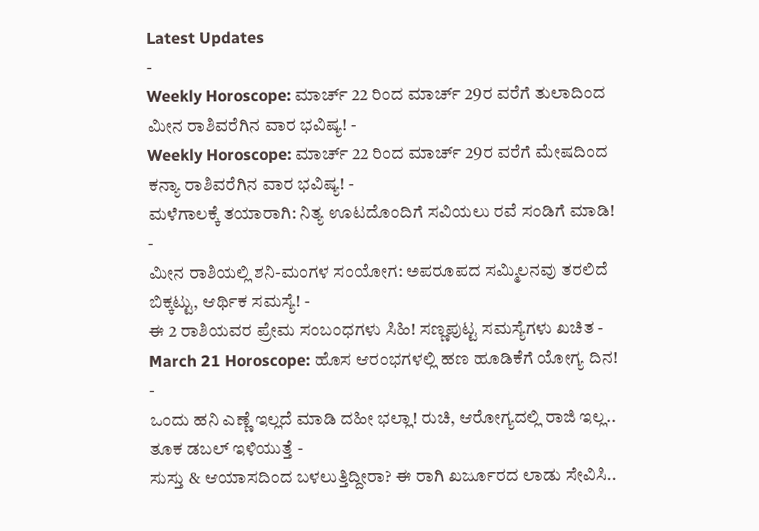Latest Updates
-
Weekly Horoscope: ಮಾರ್ಚ್ 22 ರಿಂದ ಮಾರ್ಚ್ 29ರ ವರೆಗೆ ತುಲಾದಿಂದ ಮೀನ ರಾಶಿವರೆಗಿನ ವಾರ ಭವಿಷ್ಯ! -
Weekly Horoscope: ಮಾರ್ಚ್ 22 ರಿಂದ ಮಾರ್ಚ್ 29ರ ವರೆಗೆ ಮೇಷದಿಂದ ಕನ್ಯಾ ರಾಶಿವರೆಗಿನ ವಾರ ಭವಿಷ್ಯ! -
ಮಳೆಗಾಲಕ್ಕೆ ತಯಾರಾಗಿ: ನಿತ್ಯ ಊಟದೊಂದಿಗೆ ಸವಿಯಲು ರವೆ ಸಂಡಿಗೆ ಮಾಡಿ! -
ಮೀನ ರಾಶಿಯಲ್ಲಿ ಶನಿ-ಮಂಗಳ ಸಂಯೋಗ: ಅಪರೂಪದ ಸಮ್ಮಿಲನವು ತರಲಿದೆ ಬಿಕ್ಕಟ್ಟು, ಆರ್ಥಿಕ ಸಮಸ್ಯೆ! -
ಈ 2 ರಾಶಿಯವರ ಪ್ರೇಮ ಸಂಬಂಧಗಳು ಸಿಹಿ! ಸಣ್ಣಪುಟ್ಟ ಸಮಸ್ಯೆಗಳು ಖಚಿತ -
March 21 Horoscope: ಹೊಸ ಆರಂಭಗಳಲ್ಲಿ ಹಣ ಹೂಡಿಕೆಗೆ ಯೋಗ್ಯ ದಿನ! -
ಒಂದು ಹನಿ ಎಣ್ಣೆ ಇಲ್ಲದೆ ಮಾಡಿ ದಹೀ ಭಲ್ಲಾ! ರುಚಿ, ಆರೋಗ್ಯದಲ್ಲಿ ರಾಜಿ ಇಲ್ಲ.. ತೂಕ ಡಬಲ್ ಇಳಿಯುತ್ತೆ -
ಸುಸ್ತು & ಆಯಾಸದಿಂದ ಬಳಲುತ್ತಿದ್ದೀರಾ? ಈ ರಾಗಿ ಖರ್ಜೂರದ ಲಾಡು ಸೇವಿಸಿ..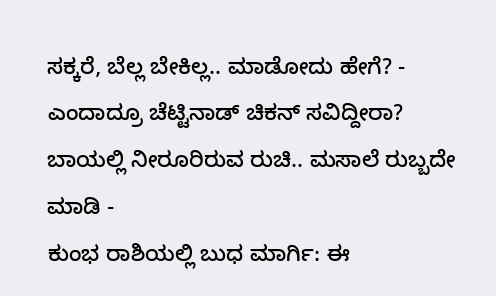ಸಕ್ಕರೆ, ಬೆಲ್ಲ ಬೇಕಿಲ್ಲ.. ಮಾಡೋದು ಹೇಗೆ? -
ಎಂದಾದ್ರೂ ಚೆಟ್ಟಿನಾಡ್ ಚಿಕನ್ ಸವಿದ್ದೀರಾ? ಬಾಯಲ್ಲಿ ನೀರೂರಿರುವ ರುಚಿ.. ಮಸಾಲೆ ರುಬ್ಬದೇ ಮಾಡಿ -
ಕುಂಭ ರಾಶಿಯಲ್ಲಿ ಬುಧ ಮಾರ್ಗಿ: ಈ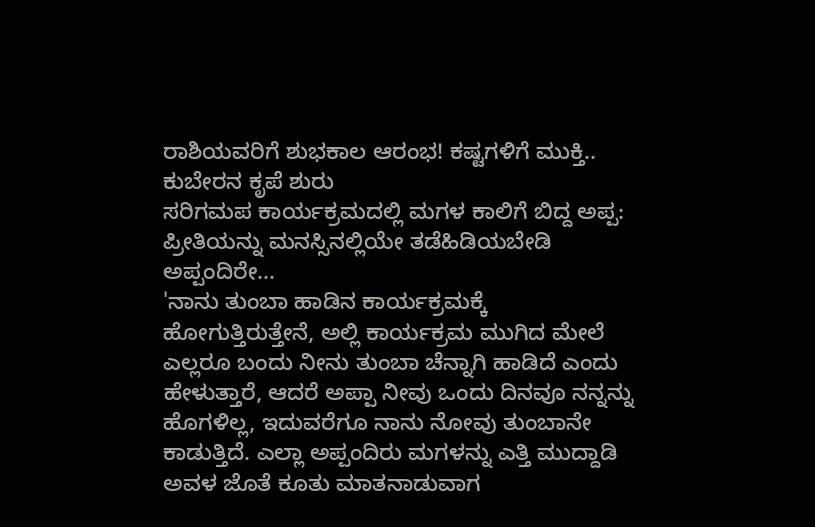ರಾಶಿಯವರಿಗೆ ಶುಭಕಾಲ ಆರಂಭ! ಕಷ್ಟಗಳಿಗೆ ಮುಕ್ತಿ.. ಕುಬೇರನ ಕೃಪೆ ಶುರು
ಸರಿಗಮಪ ಕಾರ್ಯಕ್ರಮದಲ್ಲಿ ಮಗಳ ಕಾಲಿಗೆ ಬಿದ್ದ ಅಪ್ಪ: ಪ್ರೀತಿಯನ್ನು ಮನಸ್ಸಿನಲ್ಲಿಯೇ ತಡೆಹಿಡಿಯಬೇಡಿ ಅಪ್ಪಂದಿರೇ...
'ನಾನು ತುಂಬಾ ಹಾಡಿನ ಕಾರ್ಯಕ್ರಮಕ್ಕೆ ಹೋಗುತ್ತಿರುತ್ತೇನೆ, ಅಲ್ಲಿ ಕಾರ್ಯಕ್ರಮ ಮುಗಿದ ಮೇಲೆ ಎಲ್ಲರೂ ಬಂದು ನೀನು ತುಂಬಾ ಚೆನ್ನಾಗಿ ಹಾಡಿದೆ ಎಂದು ಹೇಳುತ್ತಾರೆ, ಆದರೆ ಅಪ್ಪಾ ನೀವು ಒಂದು ದಿನವೂ ನನ್ನನ್ನು ಹೊಗಳಿಲ್ಲ, ಇದುವರೆಗೂ ನಾನು ನೋವು ತುಂಬಾನೇ ಕಾಡುತ್ತಿದೆ. ಎಲ್ಲಾ ಅಪ್ಪಂದಿರು ಮಗಳನ್ನು ಎತ್ತಿ ಮುದ್ದಾಡಿ ಅವಳ ಜೊತೆ ಕೂತು ಮಾತನಾಡುವಾಗ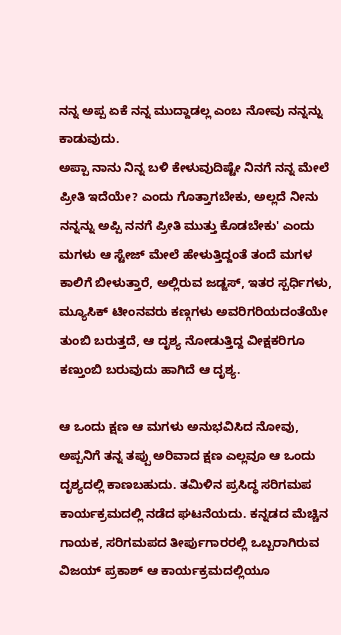ನನ್ನ ಅಪ್ಪ ಏಕೆ ನನ್ನ ಮುದ್ದಾಡಲ್ಲ ಎಂಬ ನೋವು ನನ್ನನ್ನು ಕಾಡುವುದು.
ಅಪ್ಪಾ ನಾನು ನಿನ್ನ ಬಳಿ ಕೇಳುವುದಿಷ್ಟೇ ನಿನಗೆ ನನ್ನ ಮೇಲೆ ಪ್ರೀತಿ ಇದೆಯೇ? ಎಂದು ಗೊತ್ತಾಗಬೇಕು, ಅಲ್ಲದೆ ನೀನು ನನ್ನನ್ನು ಅಪ್ಪಿ ನನಗೆ ಪ್ರೀತಿ ಮುತ್ತು ಕೊಡಬೇಕು' ಎಂದು ಮಗಳು ಆ ಸ್ಟೇಜ್ ಮೇಲೆ ಹೇಳುತ್ತಿದ್ದಂತೆ ತಂದೆ ಮಗಳ ಕಾಲಿಗೆ ಬೀಳುತ್ತಾರೆ, ಅಲ್ಲಿರುವ ಜಡ್ಜಸ್, ಇತರ ಸ್ಪರ್ಧಿಗಳು, ಮ್ಯೂಸಿಕ್ ಟೀಂನವರು ಕಣ್ಗಗಳು ಅವರಿಗರಿಯದಂತೆಯೇ ತುಂಬಿ ಬರುತ್ತದೆ, ಆ ದೃಶ್ಯ ನೋಡುತ್ತಿದ್ದ ವೀಕ್ಷಕರಿಗೂ ಕಣ್ತುಂಬಿ ಬರುವುದು ಹಾಗಿದೆ ಆ ದೃಶ್ಯ.

ಆ ಒಂದು ಕ್ಷಣ ಆ ಮಗಳು ಅನುಭವಿಸಿದ ನೋವು, ಅಪ್ಪನಿಗೆ ತನ್ನ ತಪ್ಪು ಅರಿವಾದ ಕ್ಷಣ ಎಲ್ಲವೂ ಆ ಒಂದು ದೃಶ್ಯದಲ್ಲಿ ಕಾಣಬಹುದು. ತಮಿಳಿನ ಪ್ರಸಿದ್ಧ ಸರಿಗಮಪ ಕಾರ್ಯಕ್ರಮದಲ್ಲಿ ನಡೆದ ಘಟನೆಯದು. ಕನ್ನಡದ ಮೆಚ್ಚಿನ ಗಾಯಕ, ಸರಿಗಮಪದ ತೀರ್ಪುಗಾರರಲ್ಲಿ ಒಬ್ಬರಾಗಿರುವ ವಿಜಯ್ ಪ್ರಕಾಶ್ ಆ ಕಾರ್ಯಕ್ರಮದಲ್ಲಿಯೂ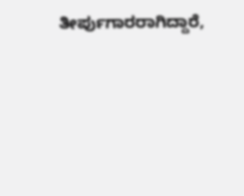ತೀರ್ಪುಗಾರರಾಗಿದ್ದಾರೆ,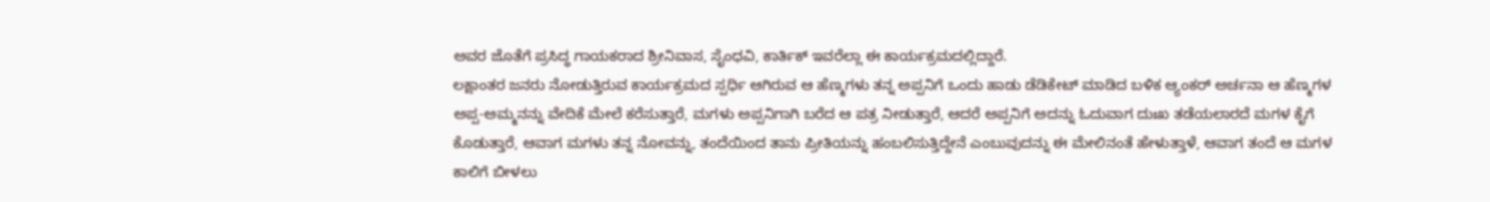ಅವರ ಜೊತೆಗೆ ಪ್ರಸಿದ್ಧ ಗಾಯಕರಾದ ಶ್ರೀನಿವಾಸ, ಸೈಂಧವಿ, ಕಾರ್ತಿಕ್ ಇವರೆಲ್ಲಾ ಈ ಕಾರ್ಯಕ್ರಮದಲ್ಲಿದ್ದಾರೆ.
ಲಕ್ಷಾಂತರ ಜನರು ನೋಡುತ್ತಿರುವ ಕಾರ್ಯಕ್ರಮದ ಸ್ಪರ್ಧಿ ಆಗಿರುವ ಆ ಹೆಣ್ಮಗಳು ತನ್ನ ಅಪ್ಪನಿಗೆ ಒಂದು ಹಾಡು ಡೆಡಿಕೇಟ್ ಮಾಡಿದ ಬಳಿಕ ಆ್ಯಂಕರ್ ಅರ್ಚನಾ ಆ ಹೆಣ್ಮಗಳ ಅಪ್ಪ-ಅಮ್ಮನನ್ನು ವೇದಿಕೆ ಮೇಲೆ ಕರೆಸುತ್ತಾರೆ, ಮಗಳು ಅಪ್ಪನಿಗಾಗಿ ಬರೆದ ಆ ಪತ್ರ ನೀಡುತ್ತಾರೆ, ಆದರೆ ಅಪ್ಪನಿಗೆ ಅದನ್ನು ಓದುವಾಗ ದುಃಖ ತಡೆಯಲಾರದೆ ಮಗಳ ಕೈಗೆ ಕೊಡುತ್ತಾರೆ, ಆವಾಗ ಮಗಳು ತನ್ನ ನೋವನ್ನು, ತಂದೆಯಿಂದ ತಾನು ಪ್ರೀತಿಯನ್ನು ಹಂಬಲಿಸುತ್ತಿದ್ದೇನೆ ಎಂಬುವುದನ್ನು ಈ ಮೇಲಿನಂತೆ ಹೇಳುತ್ತಾಳೆ, ಆವಾಗ ತಂದೆ ಆ ಮಗಳ ಕಾಲಿಗೆ ಬೀಳಲು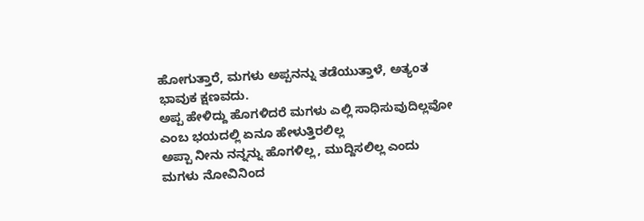ಹೋಗುತ್ತಾರೆ, ಮಗಳು ಅಪ್ಪನನ್ನು ತಡೆಯುತ್ತಾಳೆ, ಅತ್ಯಂತ ಭಾವುಕ ಕ್ಷಣವದು.
ಅಪ್ಪ ಹೇಳಿದ್ದು ಹೊಗಳಿದರೆ ಮಗಳು ಎಲ್ಲಿ ಸಾಧಿಸುವುದಿಲ್ಲವೋ ಎಂಬ ಭಯದಲ್ಲಿ ಏನೂ ಹೇಳುತ್ತಿರಲಿಲ್ಲ
ಅಪ್ಪಾ ನೀನು ನನ್ನನ್ನು ಹೊಗಳಿಲ್ಲ, ಮುದ್ದಿಸಲಿಲ್ಲ ಎಂದು ಮಗಳು ನೋವಿನಿಂದ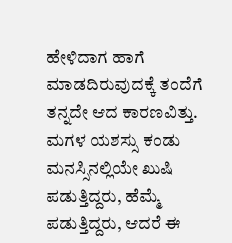ಹೇಳಿದಾಗ ಹಾಗೆ ಮಾಡದಿರುವುದಕ್ಕೆ ತಂದೆಗೆ ತನ್ನದೇ ಆದ ಕಾರಣವಿತ್ತು. ಮಗಳ ಯಶಸ್ಸು ಕಂಡು ಮನಸ್ಸಿನಲ್ಲಿಯೇ ಖುಷಿ ಪಡುತ್ತಿದ್ದರು, ಹೆಮ್ಮೆ ಪಡುತ್ತಿದ್ದರು, ಆದರೆ ಈ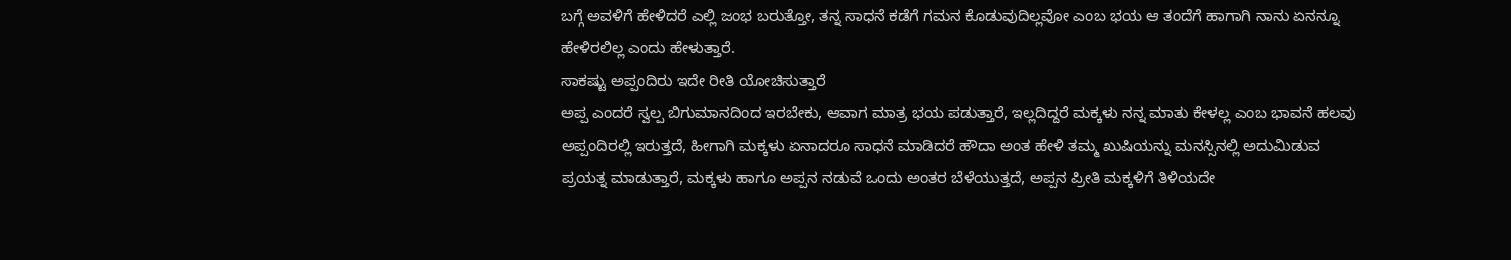ಬಗ್ಗೆ ಅವಳಿಗೆ ಹೇಳಿದರೆ ಎಲ್ಲಿ ಜಂಭ ಬರುತ್ತೋ, ತನ್ನ ಸಾಧನೆ ಕಡೆಗೆ ಗಮನ ಕೊಡುವುದಿಲ್ಲವೋ ಎಂಬ ಭಯ ಆ ತಂದೆಗೆ ಹಾಗಾಗಿ ನಾನು ಏನನ್ನೂ ಹೇಳಿರಲಿಲ್ಲ ಎಂದು ಹೇಳುತ್ತಾರೆ.
ಸಾಕಷ್ಟು ಅಪ್ಪಂದಿರು ಇದೇ ರೀತಿ ಯೋಚಿಸುತ್ತಾರೆ
ಅಪ್ಪ ಎಂದರೆ ಸ್ವಲ್ಪ ಬಿಗುಮಾನದಿಂದ ಇರಬೇಕು, ಆವಾಗ ಮಾತ್ರ ಭಯ ಪಡುತ್ತಾರೆ, ಇಲ್ಲದಿದ್ದರೆ ಮಕ್ಕಳು ನನ್ನ ಮಾತು ಕೇಳಲ್ಲ ಎಂಬ ಭಾವನೆ ಹಲವು ಅಪ್ಪಂದಿರಲ್ಲಿ ಇರುತ್ತದೆ, ಹೀಗಾಗಿ ಮಕ್ಕಳು ಏನಾದರೂ ಸಾಧನೆ ಮಾಡಿದರೆ ಹೌದಾ ಅಂತ ಹೇಳಿ ತಮ್ಮ ಖುಷಿಯನ್ನು ಮನಸ್ಸಿನಲ್ಲಿ ಅದುಮಿಡುವ ಪ್ರಯತ್ನ ಮಾಡುತ್ತಾರೆ, ಮಕ್ಕಳು ಹಾಗೂ ಅಪ್ಪನ ನಡುವೆ ಒಂದು ಅಂತರ ಬೆಳೆಯುತ್ತದೆ, ಅಪ್ಪನ ಪ್ರೀತಿ ಮಕ್ಕಳಿಗೆ ತಿಳಿಯದೇ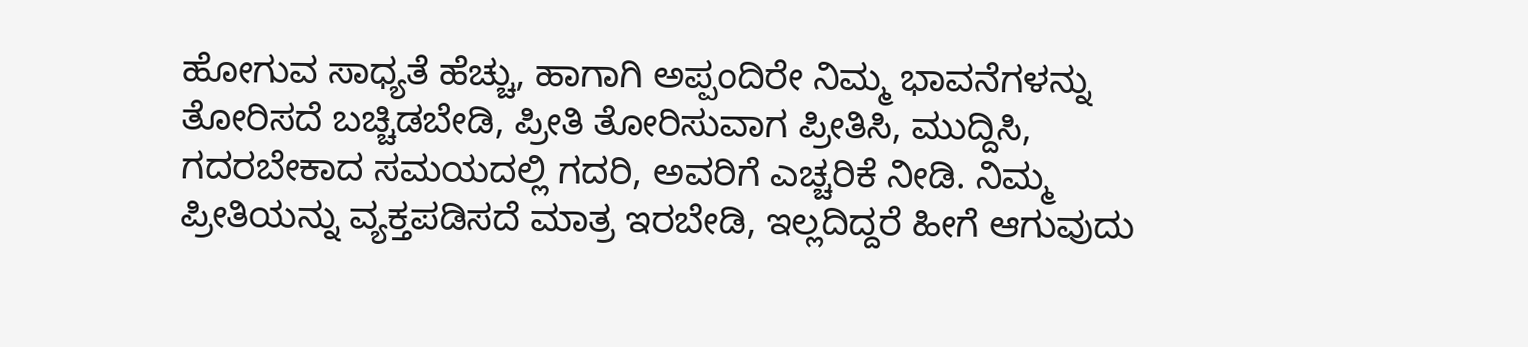ಹೋಗುವ ಸಾಧ್ಯತೆ ಹೆಚ್ಚು, ಹಾಗಾಗಿ ಅಪ್ಪಂದಿರೇ ನಿಮ್ಮ ಭಾವನೆಗಳನ್ನು ತೋರಿಸದೆ ಬಚ್ಚಿಡಬೇಡಿ, ಪ್ರೀತಿ ತೋರಿಸುವಾಗ ಪ್ರೀತಿಸಿ, ಮುದ್ದಿಸಿ, ಗದರಬೇಕಾದ ಸಮಯದಲ್ಲಿ ಗದರಿ, ಅವರಿಗೆ ಎಚ್ಚರಿಕೆ ನೀಡಿ. ನಿಮ್ಮ ಪ್ರೀತಿಯನ್ನು ವ್ಯಕ್ತಪಡಿಸದೆ ಮಾತ್ರ ಇರಬೇಡಿ, ಇಲ್ಲದಿದ್ದರೆ ಹೀಗೆ ಆಗುವುದು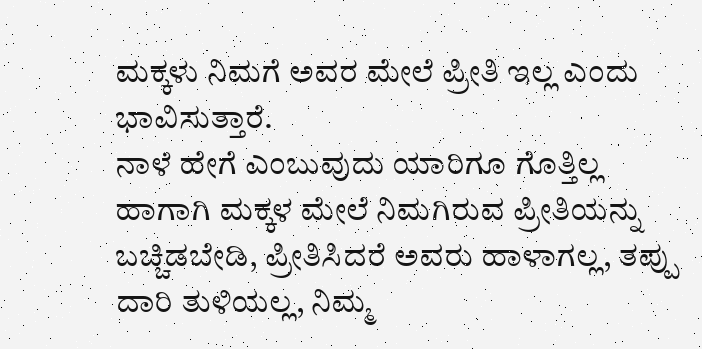ಮಕ್ಕಳು ನಿಮಗೆ ಅವರ ಮೇಲೆ ಪ್ರೀತಿ ಇಲ್ಲ ಎಂದು ಭಾವಿಸುತ್ತಾರೆ.
ನಾಳೆ ಹೇಗೆ ಎಂಬುವುದು ಯಾರಿಗೂ ಗೊತ್ತಿಲ್ಲ ಹಾಗಾಗಿ ಮಕ್ಕಳ ಮೇಲೆ ನಿಮಗಿರುವ ಪ್ರೀತಿಯನ್ನು ಬಚ್ಚಿಡಬೇಡಿ, ಪ್ರೀತಿಸಿದರೆ ಅವರು ಹಾಳಾಗಲ್ಲ, ತಪ್ಪು ದಾರಿ ತುಳಿಯಲ್ಲ, ನಿಮ್ಮ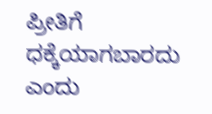ಪ್ರೀತಿಗೆ ಧಕ್ಕೆಯಾಗಬಾರದು ಎಂದು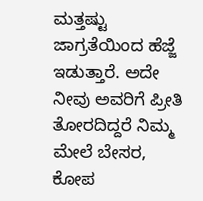ಮತ್ತಷ್ಟು ಜಾಗ್ರತೆಯಿಂದ ಹೆಜ್ಜೆ ಇಡುತ್ತಾರೆ. ಅದೇ ನೀವು ಅವರಿಗೆ ಪ್ರೀತಿ ತೋರದಿದ್ದರೆ ನಿಮ್ಮ ಮೇಲೆ ಬೇಸರ, ಕೋಪ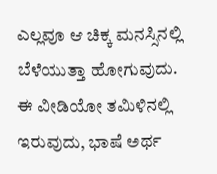ಎಲ್ಲವೂ ಆ ಚಿಕ್ಕ ಮನಸ್ಸಿನಲ್ಲಿ ಬೆಳೆಯುತ್ತಾ ಹೋಗುವುದು.
ಈ ವೀಡಿಯೋ ತಮಿಳಿನಲ್ಲಿ ಇರುವುದು, ಭಾಷೆ ಅರ್ಥ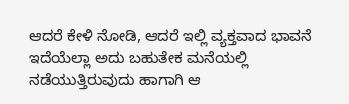ಆದರೆ ಕೇಳಿ ನೋಡಿ, ಆದರೆ ಇಲ್ಲಿ ವ್ಯಕ್ತವಾದ ಭಾವನೆ ಇದೆಯೆಲ್ಲಾ ಅದು ಬಹುತೇಕ ಮನೆಯಲ್ಲಿ ನಡೆಯುತ್ತಿರುವುದು ಹಾಗಾಗಿ ಆ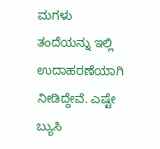ಮಗಳು ತಂದೆಯನ್ನು ಇಲ್ಲಿ ಉದಾಹರಣೆಯಾಗಿ ನೀಡಿದ್ದೇವೆ. ಎಷ್ಟೇ ಬ್ಯುಸಿ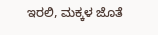ಇರಲಿ, ಮಕ್ಕಳ ಜೊತೆ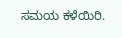ಸಮಯ ಕಳೆಯಿರಿ.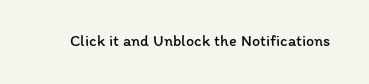Click it and Unblock the Notifications